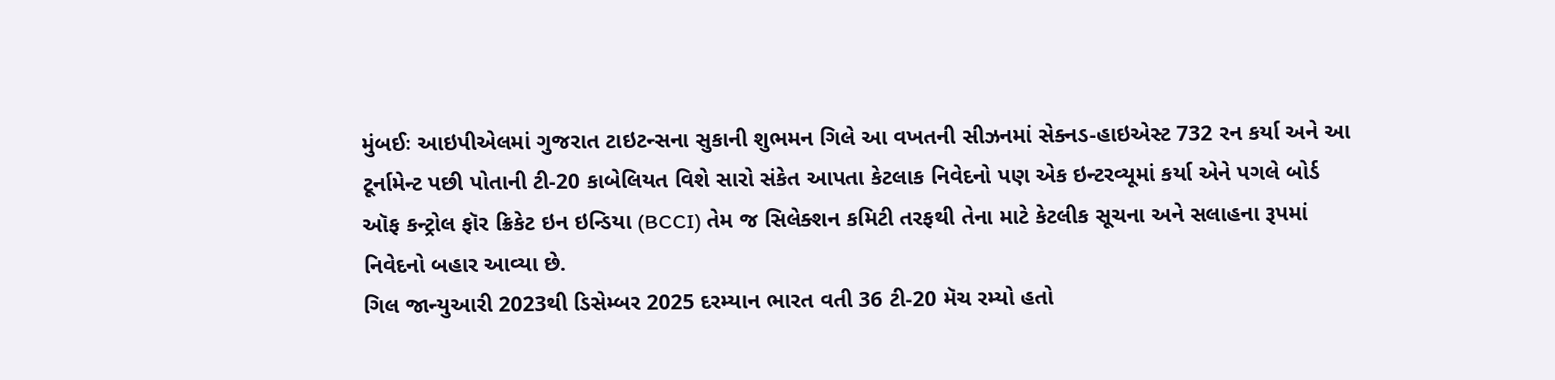મુંબઈઃ આઇપીએલમાં ગુજરાત ટાઇટન્સના સુકાની શુભમન ગિલે આ વખતની સીઝનમાં સેક્નડ-હાઇએસ્ટ 732 રન કર્યા અને આ ટૂર્નામેન્ટ પછી પોતાની ટી-20 કાબેલિયત વિશે સારો સંકેત આપતા કેટલાક નિવેદનો પણ એક ઇન્ટરવ્યૂમાં કર્યા એને પગલે બોર્ડ ઑફ કન્ટ્રોલ ફૉર ક્રિકેટ ઇન ઇન્ડિયા (BCCI) તેમ જ સિલેક્શન કમિટી તરફથી તેના માટે કેટલીક સૂચના અને સલાહના રૂપમાં નિવેદનો બહાર આવ્યા છે.
ગિલ જાન્યુઆરી 2023થી ડિસેમ્બર 2025 દરમ્યાન ભારત વતી 36 ટી-20 મૅચ રમ્યો હતો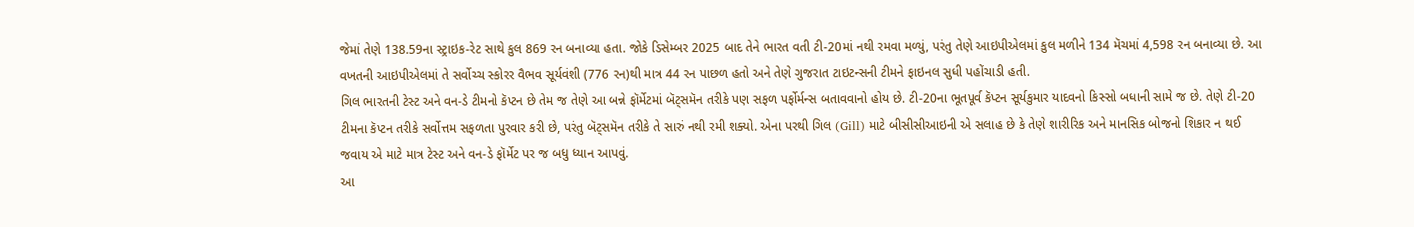જેમાં તેણે 138.59ના સ્ટ્રાઇક-રેટ સાથે કુલ 869 રન બનાવ્યા હતા. જોકે ડિસેમ્બર 2025 બાદ તેને ભારત વતી ટી-20માં નથી રમવા મળ્યું, પરંતુ તેણે આઇપીએલમાં કુલ મળીને 134 મૅચમાં 4,598 રન બનાવ્યા છે. આ વખતની આઇપીએલમાં તે સર્વોચ્ચ સ્કોરર વૈભવ સૂર્યવંશી (776 રન)થી માત્ર 44 રન પાછળ હતો અને તેણે ગુજરાત ટાઇટન્સની ટીમને ફાઇનલ સુધી પહોંચાડી હતી.
ગિલ ભારતની ટેસ્ટ અને વન-ડે ટીમનો કૅપ્ટન છે તેમ જ તેણે આ બન્ને ફૉર્મેટમાં બૅટ્સમૅન તરીકે પણ સફળ પર્ફોર્મન્સ બતાવવાનો હોય છે. ટી-20ના ભૂતપૂર્વ કૅપ્ટન સૂર્યકુમાર યાદવનો કિસ્સો બધાની સામે જ છે. તેણે ટી-20 ટીમના કૅપ્ટન તરીકે સર્વોત્તમ સફળતા પુરવાર કરી છે, પરંતુ બૅટ્સમૅન તરીકે તે સારું નથી રમી શક્યો. એના પરથી ગિલ (Gill) માટે બીસીસીઆઇની એ સલાહ છે કે તેણે શારીરિક અને માનસિક બોજનો શિકાર ન થઈ જવાય એ માટે માત્ર ટેસ્ટ અને વન-ડે ફૉર્મેટ પર જ બધુ ધ્યાન આપવું.
આ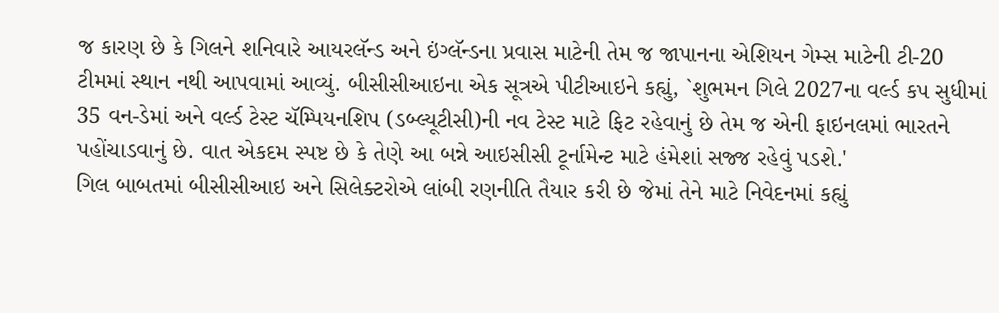જ કારણ છે કે ગિલને શનિવારે આયરલૅન્ડ અને ઇંગ્લૅન્ડના પ્રવાસ માટેની તેમ જ જાપાનના એશિયન ગેમ્સ માટેની ટી-20 ટીમમાં સ્થાન નથી આપવામાં આવ્યું. બીસીસીઆઇના એક સૂત્રએ પીટીઆઇને કહ્યું, `શુભમન ગિલે 2027ના વર્લ્ડ કપ સુધીમાં 35 વન-ડેમાં અને વર્લ્ડ ટેસ્ટ ચૅમ્પિયનશિપ (ડબ્લ્યૂટીસી)ની નવ ટેસ્ટ માટે ફિટ રહેવાનું છે તેમ જ એની ફાઇનલમાં ભારતને પહોંચાડવાનું છે. વાત એકદમ સ્પષ્ટ છે કે તેણે આ બન્ને આઇસીસી ટૂર્નામેન્ટ માટે હંમેશાં સજ્જ રહેવું પડશે.'
ગિલ બાબતમાં બીસીસીઆઇ અને સિલેક્ટરોએ લાંબી રણનીતિ તૈયાર કરી છે જેમાં તેને માટે નિવેદનમાં કહ્યું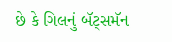છે કે ગિલનું બૅટ્સમૅન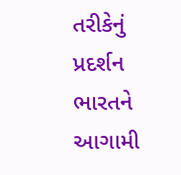તરીકેનું પ્રદર્શન ભારતને આગામી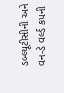ડબ્લ્યૂટીસીની અને વન-ડે વર્લ્ડ કપની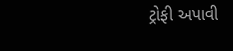ટ્રોફી અપાવી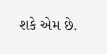શકે એમ છે.